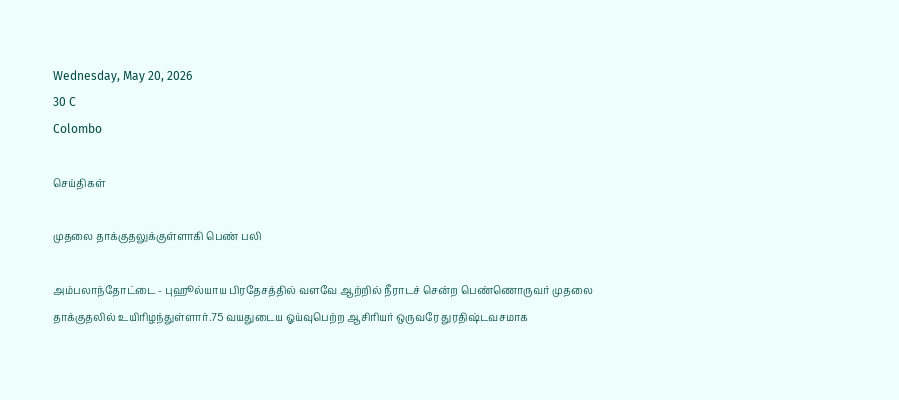Wednesday, May 20, 2026
30 C
Colombo

செய்திகள்

முதலை தாக்குதலுக்குள்ளாகி பெண் பலி

அம்பலாந்தோட்டை - புஹூல்யாய பிரதேசத்தில் வளவே ஆற்றில் நீராடச் சென்ற பெண்ணொருவர் முதலை தாக்குதலில் உயிரிழந்துள்ளார்.75 வயதுடைய ஓய்வுபெற்ற ஆசிரியர் ஒருவரே துரதிஷ்டவசமாக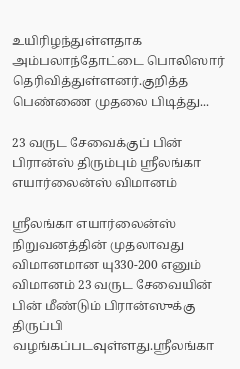உயிரிழந்துள்ளதாக அம்பலாந்தோட்டை பொலிஸார் தெரிவித்துள்ளனர்.குறித்த பெண்ணை முதலை பிடித்து...

23 வருட சேவைக்குப் பின் பிரான்ஸ் திரும்பும் ஸ்ரீலங்கா எயார்லைன்ஸ் விமானம்

ஸ்ரீலங்கா எயார்லைன்ஸ் நிறுவனத்தின் முதலாவது விமானமான யு330-200 எனும் விமானம் 23 வருட சேவையின் பின் மீண்டும் பிரான்ஸுக்கு திருப்பி வழங்கப்படவுள்ளது.ஸ்ரீலங்கா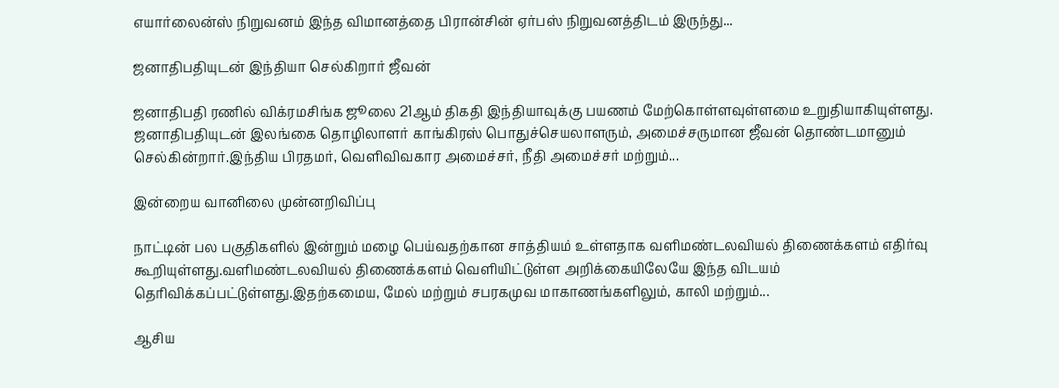எயார்லைன்ஸ் நிறுவனம் இந்த விமானத்தை பிரான்சின் ஏர்பஸ் நிறுவனத்திடம் இருந்து...

ஜனாதிபதியுடன் இந்தியா செல்கிறார் ஜீவன்

ஜனாதிபதி ரணில் விக்ரமசிங்க ஜூலை 21ஆம் திகதி இந்தியாவுக்கு பயணம் மேற்கொள்ளவுள்ளமை உறுதியாகியுள்ளது. ஜனாதிபதியுடன் இலங்கை தொழிலாளர் காங்கிரஸ் பொதுச்செயலாளரும், அமைச்சருமான ஜீவன் தொண்டமானும் செல்கின்றார்.இந்திய பிரதமர், வெளிவிவகார அமைச்சர், நீதி அமைச்சர் மற்றும்...

இன்றைய வானிலை முன்னறிவிப்பு

நாட்டின் பல பகுதிகளில் இன்றும் மழை பெய்வதற்கான சாத்தியம் உள்ளதாக வளிமண்டலவியல் திணைக்களம் எதிர்வு கூறியுள்ளது.வளிமண்டலவியல் திணைக்களம் வெளியிட்டுள்ள அறிக்கையிலேயே இந்த விடயம் தெரிவிக்கப்பட்டுள்ளது.இதற்கமைய, மேல் மற்றும் சபரகமுவ மாகாணங்களிலும், காலி மற்றும்...

ஆசிய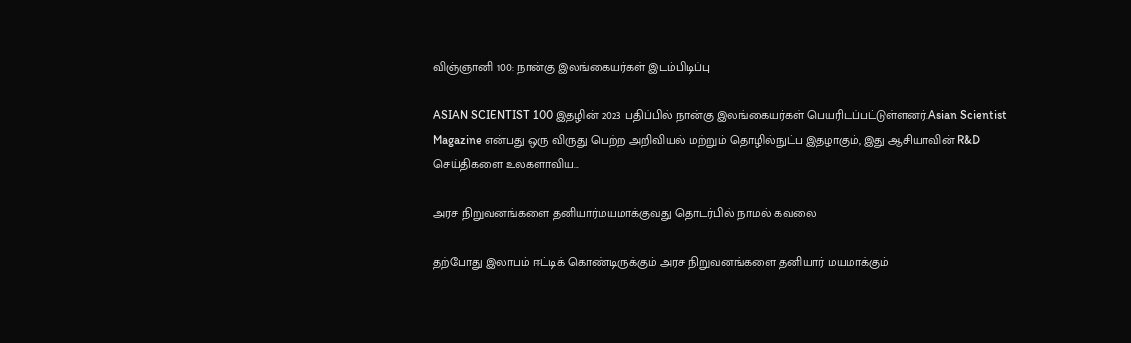விஞ்ஞானி 100: நான்கு இலங்கையர்கள் இடம்பிடிப்பு

ASIAN SCIENTIST 100 இதழின் 2023 பதிப்பில் நான்கு இலங்கையர்கள் பெயரிடப்பட்டுள்ளனர்.Asian Scientist Magazine என்பது ஒரு விருது பெற்ற அறிவியல் மற்றும் தொழில்நுட்ப இதழாகும், இது ஆசியாவின் R&D செய்திகளை உலகளாவிய...

அரச நிறுவனங்களை தனியார்மயமாக்குவது தொடர்பில் நாமல் கவலை

தற்போது இலாபம் ஈட்டிக் கொண்டிருக்கும் அரச நிறுவனங்களை தனியார் மயமாக்கும்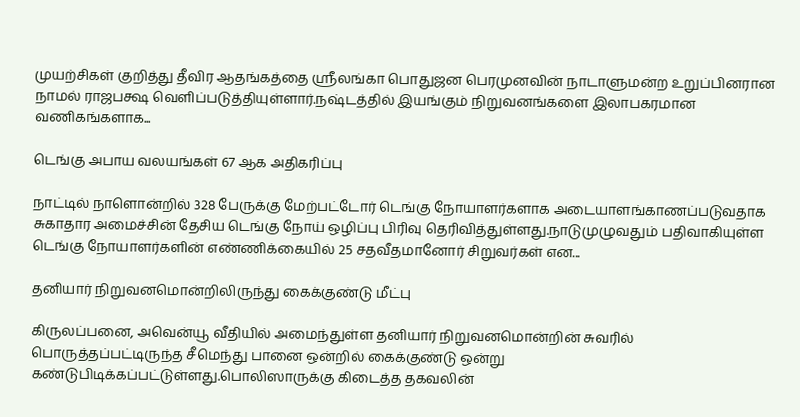முயற்சிகள் குறித்து தீவிர ஆதங்கத்தை ஸ்ரீலங்கா பொதுஜன பெரமுனவின் நாடாளுமன்ற உறுப்பினரான நாமல் ராஜபக்ஷ வெளிப்படுத்தியுள்ளார்.நஷ்டத்தில் இயங்கும் நிறுவனங்களை இலாபகரமான வணிகங்களாக...

டெங்கு அபாய வலயங்கள் 67 ஆக அதிகரிப்பு

நாட்டில் நாளொன்றில் 328 பேருக்கு மேற்பட்டோர் டெங்கு நோயாளர்களாக அடையாளங்காணப்படுவதாக சுகாதார அமைச்சின் தேசிய டெங்கு நோய் ஒழிப்பு பிரிவு தெரிவித்துள்ளது.நாடுமுழுவதும் பதிவாகியுள்ள டெங்கு நோயாளர்களின் எண்ணிக்கையில் 25 சதவீதமானோர் சிறுவர்கள் என...

தனியார் நிறுவனமொன்றிலிருந்து கைக்குண்டு மீட்பு

கிருலப்பனை, அவென்யூ வீதியில் அமைந்துள்ள தனியார் நிறுவனமொன்றின் சுவரில் பொருத்தப்பட்டிருந்த சீமெந்து பானை ஒன்றில் கைக்குண்டு ஒன்று கண்டுபிடிக்கப்பட்டுள்ளது.பொலிஸாருக்கு கிடைத்த தகவலின்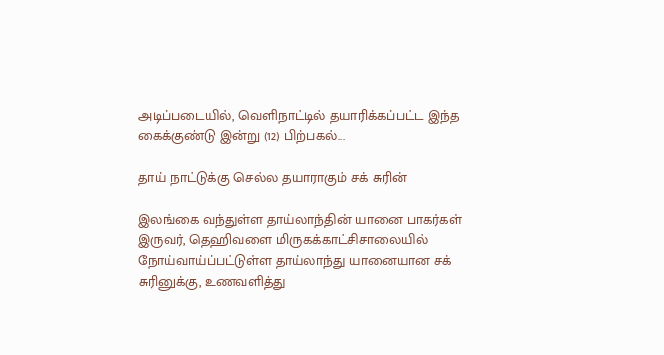அடிப்படையில், வெளிநாட்டில் தயாரிக்கப்பட்ட இந்த கைக்குண்டு இன்று (12) பிற்பகல்...

தாய் நாட்டுக்கு செல்ல தயாராகும் சக் சுரின்

இலங்கை வந்துள்ள தாய்லாந்தின் யானை பாகர்கள் இருவர், தெஹிவளை மிருகக்காட்சிசாலையில் நோய்வாய்ப்பட்டுள்ள தாய்லாந்து யானையான சக் சுரினுக்கு, உணவளித்து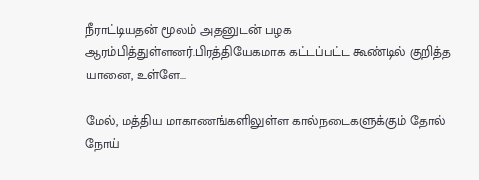நீராட்டியதன் மூலம் அதனுடன் பழக ஆரம்பித்துள்ளனர்.பிரத்தியேகமாக கட்டப்பட்ட கூண்டில் குறித்த யானை, உள்ளே...

மேல், மத்திய மாகாணங்களிலுள்ள கால்நடைகளுக்கும் தோல் நோய்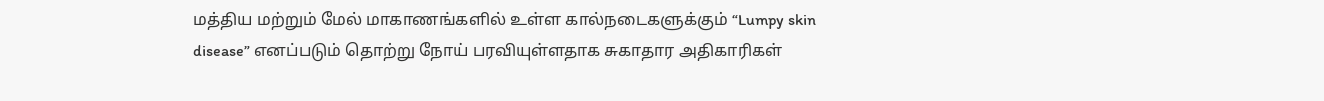மத்திய மற்றும் மேல் மாகாணங்களில் உள்ள கால்நடைகளுக்கும் “Lumpy skin disease” எனப்படும் தொற்று நோய் பரவியுள்ளதாக சுகாதார அதிகாரிகள்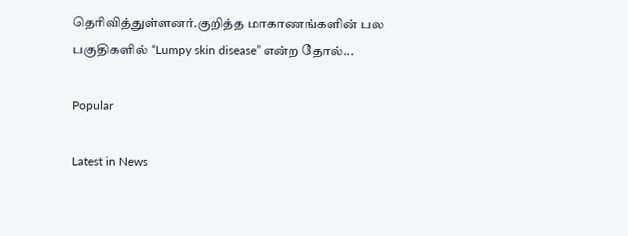தெரிவித்துள்ளனர்.குறித்த மாகாணங்களின் பல பகுதிகளில் “Lumpy skin disease” என்ற தோல்...

Popular

Latest in News